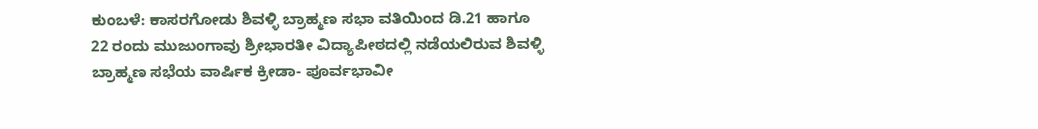ಕುಂಬಳೆ: ಕಾಸರಗೋಡು ಶಿವಳ್ಳಿ ಬ್ರಾಹ್ಮಣ ಸಭಾ ವತಿಯಿಂದ ಡಿ.21 ಹಾಗೂ 22 ರಂದು ಮುಜುಂಗಾವು ಶ್ರೀಭಾರತೀ ವಿದ್ಯಾಪೀಠದಲ್ಲಿ ನಡೆಯಲಿರುವ ಶಿವಳ್ಳಿ ಬ್ರಾಹ್ಮಣ ಸಭೆಯ ವಾರ್ಷಿಕ ಕ್ರೀಡಾ- ಪೂರ್ವಭಾವೀ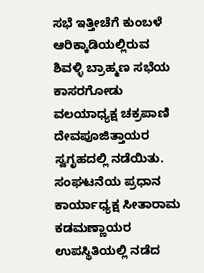ಸಭೆ ಇತ್ತೀಚೆಗೆ ಕುಂಬಳೆ ಆರಿಕ್ಕಾಡಿಯಲ್ಲಿರುವ ಶಿವಳ್ಳಿ ಬ್ರಾಹ್ಮಣ ಸಭೆಯ ಕಾಸರಗೋಡು ವಲಯಾಧ್ಯಕ್ಷ ಚಕ್ರಪಾಣಿ ದೇವಪೂಜಿತ್ತಾಯರ ಸ್ವಗೃಹದಲ್ಲಿ ನಡೆಯಿತು.
ಸಂಘಟನೆಯ ಪ್ರಧಾನ ಕಾರ್ಯಾಧ್ಯಕ್ಷ ಸೀತಾರಾಮ ಕಡಮಣ್ಣಾಯರ ಉಪಸ್ಥಿತಿಯಲ್ಲಿ ನಡೆದ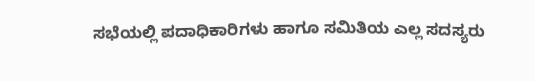ಸಭೆಯಲ್ಲಿ ಪದಾಧಿಕಾರಿಗಳು ಹಾಗೂ ಸಮಿತಿಯ ಎಲ್ಲ ಸದಸ್ಯರು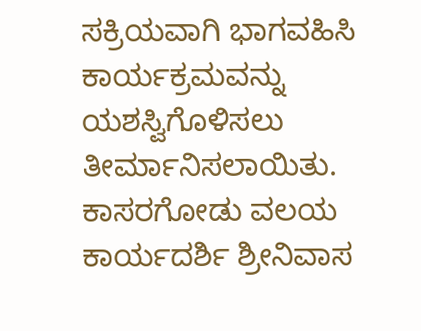ಸಕ್ರಿಯವಾಗಿ ಭಾಗವಹಿಸಿ ಕಾರ್ಯಕ್ರಮವನ್ನು ಯಶಸ್ವಿಗೊಳಿಸಲು ತೀರ್ಮಾನಿಸಲಾಯಿತು. ಕಾಸರಗೋಡು ವಲಯ ಕಾರ್ಯದರ್ಶಿ ಶ್ರೀನಿವಾಸ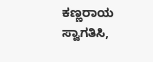ಕಣ್ಣರಾಯ ಸ್ವಾಗತಿಸಿ,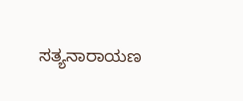ಸತ್ಯನಾರಾಯಣ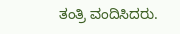ತಂತ್ರಿ ವಂದಿಸಿದರು.